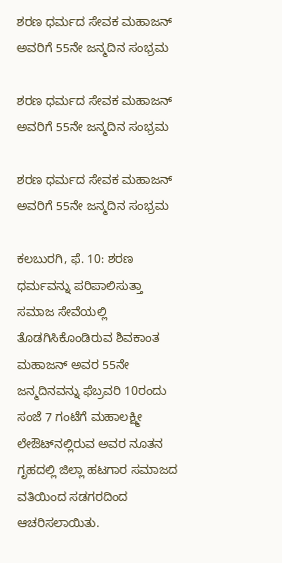ಶರಣ ಧರ್ಮದ ಸೇವಕ ಮಹಾಜನ್ ಅವರಿಗೆ 55ನೇ ಜನ್ಮದಿನ ಸಂಭ್ರಮ

ಶರಣ ಧರ್ಮದ ಸೇವಕ ಮಹಾಜನ್ ಅವರಿಗೆ 55ನೇ ಜನ್ಮದಿನ ಸಂಭ್ರಮ

ಶರಣ ಧರ್ಮದ ಸೇವಕ ಮಹಾಜನ್ ಅವರಿಗೆ 55ನೇ ಜನ್ಮದಿನ ಸಂಭ್ರಮ

ಕಲಬುರಗಿ, ಫೆ. 10: ಶರಣ ಧರ್ಮವನ್ನು ಪರಿಪಾಲಿಸುತ್ತಾ ಸಮಾಜ ಸೇವೆಯಲ್ಲಿ ತೊಡಗಿಸಿಕೊಂಡಿರುವ ಶಿವಕಾಂತ ಮಹಾಜನ್ ಅವರ 55ನೇ ಜನ್ಮದಿನವನ್ನು ಫೆಬ್ರವರಿ 10ರಂದು ಸಂಜೆ 7 ಗಂಟೆಗೆ ಮಹಾಲಕ್ಷ್ಮೀ ಲೇಔಟ್‌ನಲ್ಲಿರುವ ಅವರ ನೂತನ ಗೃಹದಲ್ಲಿ ಜಿಲ್ಲಾ ಹಟಗಾರ ಸಮಾಜದ ವತಿಯಿಂದ ಸಡಗರದಿಂದ ಆಚರಿಸಲಾಯಿತು.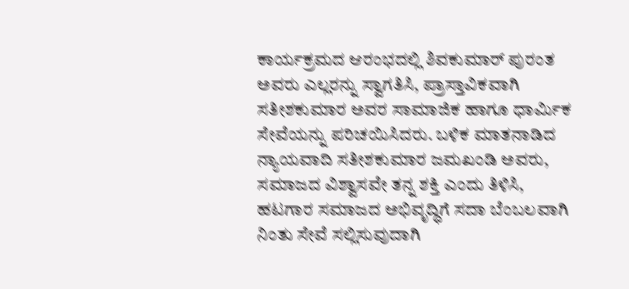ಕಾರ್ಯಕ್ರಮದ ಆರಂಭದಲ್ಲಿ ಶಿವಕುಮಾರ್ ಪುರಂತ ಅವರು ಎಲ್ಲರನ್ನು ಸ್ವಾಗತಿಸಿ, ಪ್ರಾಸ್ತಾವಿಕವಾಗಿ ಸತೀಶಕುಮಾರ ಅವರ ಸಾಮಾಜಿಕ ಹಾಗೂ ಧಾರ್ಮಿಕ ಸೇವೆಯನ್ನು ಪರಿಚಯಿಸಿದರು. ಬಳಿಕ ಮಾತನಾಡಿದ ನ್ಯಾಯವಾದಿ ಸತೀಶಕುಮಾರ ಜಮಖಂಡಿ ಅವರು, ಸಮಾಜದ ವಿಶ್ವಾಸವೇ ತನ್ನ ಶಕ್ತಿ ಎಂದು ತಿಳಿಸಿ, ಹಟಗಾರ ಸಮಾಜದ ಅಭಿವೃದ್ಧಿಗೆ ಸದಾ ಬೆಂಬಲವಾಗಿ ನಿಂತು ಸೇವೆ ಸಲ್ಲಿಸುವುದಾಗಿ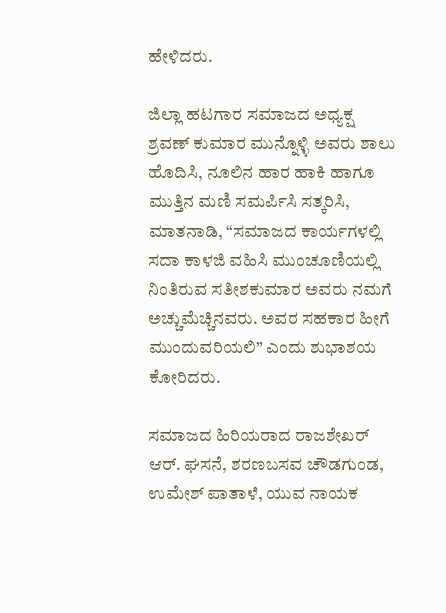ಹೇಳಿದರು.

ಜಿಲ್ಲಾ ಹಟಗಾರ ಸಮಾಜದ ಅಧ್ಯಕ್ಷ ಶ್ರವಣ್ ಕುಮಾರ ಮುನ್ನೊಳ್ಳಿ ಅವರು ಶಾಲು ಹೊದಿಸಿ, ನೂಲಿನ ಹಾರ ಹಾಕಿ ಹಾಗೂ ಮುತ್ತಿನ ಮಣಿ ಸಮರ್ಪಿಸಿ ಸತ್ಕರಿಸಿ, ಮಾತನಾಡಿ, “ಸಮಾಜದ ಕಾರ್ಯಗಳಲ್ಲಿ ಸದಾ ಕಾಳಜಿ ವಹಿಸಿ ಮುಂಚೂಣಿಯಲ್ಲಿ ನಿಂತಿರುವ ಸತೀಶಕುಮಾರ ಅವರು ನಮಗೆ ಅಚ್ಚುಮೆಚ್ಚಿನವರು. ಅವರ ಸಹಕಾರ ಹೀಗೆ ಮುಂದುವರಿಯಲಿ” ಎಂದು ಶುಭಾಶಯ ಕೋರಿದರು.

ಸಮಾಜದ ಹಿರಿಯರಾದ ರಾಜಶೇಖರ್ ಆರ್. ಘಸನೆ, ಶರಣಬಸವ ಚೌಡಗುಂಡ, ಉಮೇಶ್ ಪಾತಾಳೆ, ಯುವ ನಾಯಕ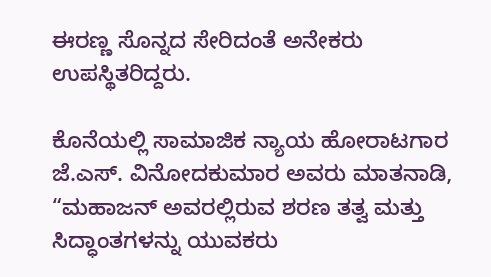ಈರಣ್ಣ ಸೊನ್ನದ ಸೇರಿದಂತೆ ಅನೇಕರು ಉಪಸ್ಥಿತರಿದ್ದರು.

ಕೊನೆಯಲ್ಲಿ ಸಾಮಾಜಿಕ ನ್ಯಾಯ ಹೋರಾಟಗಾರ ಜೆ.ಎಸ್. ವಿನೋದಕುಮಾರ ಅವರು ಮಾತನಾಡಿ, “ಮಹಾಜನ್ ಅವರಲ್ಲಿರುವ ಶರಣ ತತ್ವ ಮತ್ತು ಸಿದ್ಧಾಂತಗಳನ್ನು ಯುವಕರು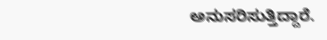ಅನುಸರಿಸುತ್ತಿದ್ದಾರೆ.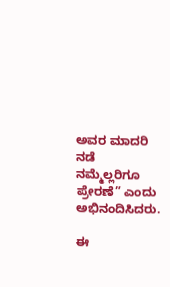ಅವರ ಮಾದರಿ ನಡೆ ನಮ್ಮೆಲ್ಲರಿಗೂ ಪ್ರೇರಣೆ” ಎಂದು ಅಭಿನಂದಿಸಿದರು.

ಈ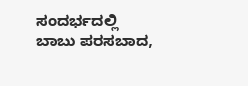ಸಂದರ್ಭದಲ್ಲಿ ಬಾಬು ಪರಸಬಾದ,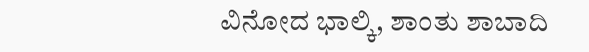ವಿನೋದ ಭಾಲ್ಕಿ, ಶಾಂತು ಶಾಬಾದಿ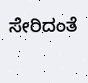ಸೇರಿದಂತೆ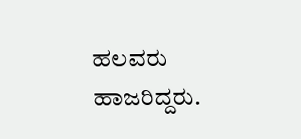ಹಲವರು ಹಾಜರಿದ್ದರು.